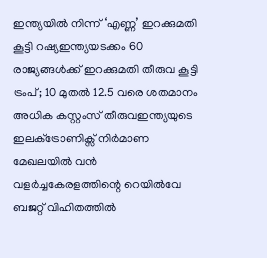ഇന്ത്യയിൽ നിന്ന് ‘എണ്ണ’ ഇറക്കുമതി കൂട്ടി റഷ്യഇന്ത്യയടക്കം 60 രാജ്യങ്ങൾക്ക് ഇറക്കുമതി തീരുവ കൂട്ടി ട്രംപ്; 10 മുതൽ 12.5 വരെ ശതമാനം അധിക കസ്റ്റംസ് തീരുവഇന്ത്യയുടെ ഇലക്‌ട്രോണിക്സ് നിർമാണ മേഖലയിൽ വൻ വളർച്ചകേരളത്തിന്റെ റെയിൽവേ ബജറ്റ് വിഹിതത്തിൽ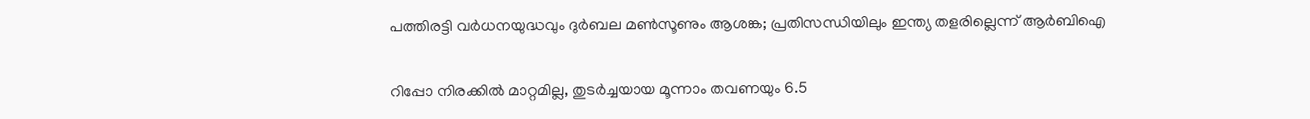പത്തിരട്ടി വർധനയുദ്ധവും ദുർബല മൺസൂണും ആശങ്ക; പ്രതിസന്ധിയിലും ഇന്ത്യ തളരില്ലെന്ന് ആർബിഐ

റിപ്പോ നിരക്കില്‍ മാറ്റമില്ല, തുടര്‍ച്ചയായ മൂന്നാം തവണയും 6.5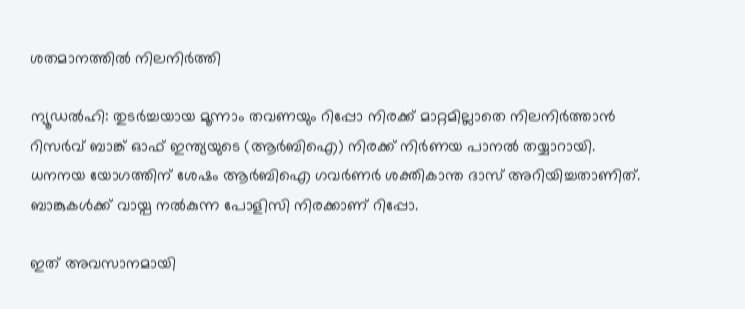ശതമാനത്തില്‍ നിലനിര്‍ത്തി

ന്യൂഡല്‍ഹി: തുടര്‍ച്ചയായ മൂന്നാം തവണയും റിപ്പോ നിരക്ക് മാറ്റമില്ലാതെ നിലനിര്‍ത്താന്‍ റിസര്‍വ് ബാങ്ക് ഓഫ് ഇന്ത്യയുടെ (ആര്‍ബിഐ) നിരക്ക് നിര്‍ണയ പാനല്‍ തയ്യാറായി. ധനനയ യോഗത്തിന് ശേഷം ആര്‍ബിഐ ഗവര്‍ണര്‍ ശക്തികാന്ത ദാസ് അറിയിച്ചതാണിത്. ബാങ്കുകള്‍ക്ക് വായ്പ നല്‍കുന്ന പോളിസി നിരക്കാണ് റിപ്പോ.

ഇത് അവസാനമായി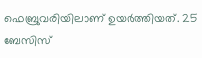ഫെബ്രുവരിയിലാണ് ഉയര്‍ത്തിയത്. 25 ബേസിസ്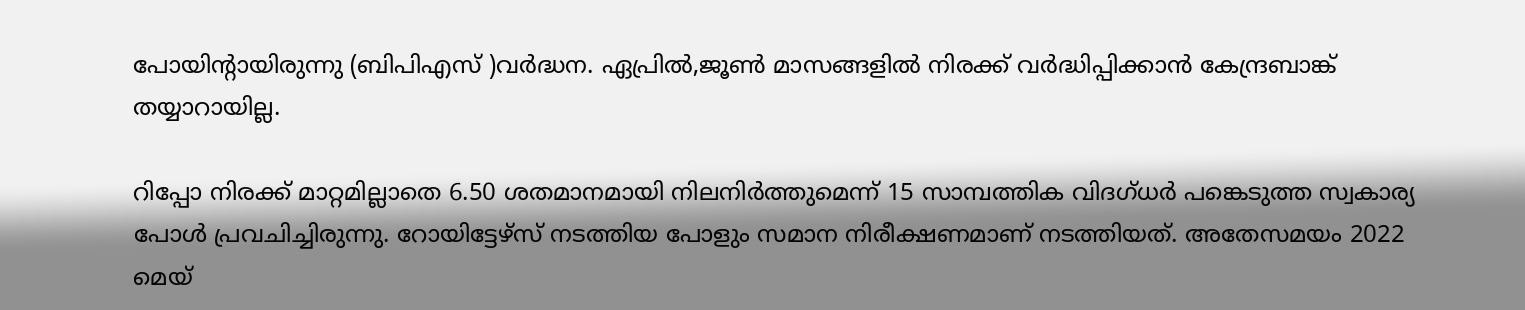പോയിന്റായിരുന്നു (ബിപിഎസ് )വര്‍ദ്ധന. ഏപ്രില്‍,ജൂണ്‍ മാസങ്ങളില്‍ നിരക്ക് വര്‍ദ്ധിപ്പിക്കാന്‍ കേന്ദ്രബാങ്ക് തയ്യാറായില്ല.

റിപ്പോ നിരക്ക് മാറ്റമില്ലാതെ 6.50 ശതമാനമായി നിലനിര്‍ത്തുമെന്ന് 15 സാമ്പത്തിക വിദഗ്ധര്‍ പങ്കെടുത്ത സ്വകാര്യ പോള്‍ പ്രവചിച്ചിരുന്നു. റോയിട്ടേഴ്‌സ് നടത്തിയ പോളും സമാന നിരീക്ഷണമാണ് നടത്തിയത്. അതേസമയം 2022 മെയ്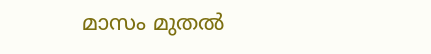മാസം മുതല്‍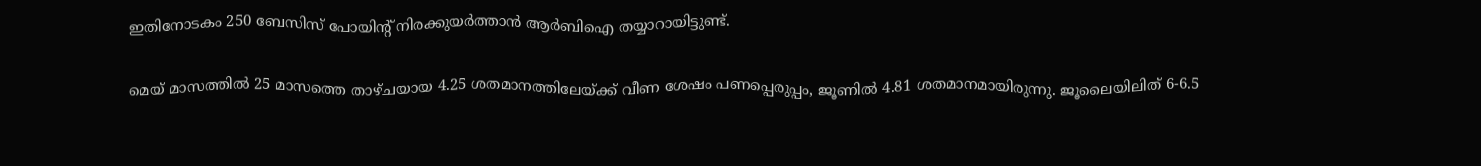ഇതിനോടകം 250 ബേസിസ് പോയിന്റ് നിരക്കുയര്‍ത്താന്‍ ആര്‍ബിഐ തയ്യാറായിട്ടുണ്ട്.

മെയ് മാസത്തില്‍ 25 മാസത്തെ താഴ്ചയായ 4.25 ശതമാനത്തിലേയ്ക്ക് വീണ ശേഷം പണപ്പെരുപ്പം, ജൂണില്‍ 4.81 ശതമാനമായിരുന്നു. ജൂലൈയിലിത് 6-6.5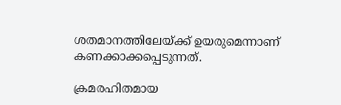ശതമാനത്തിലേയ്ക്ക് ഉയരുമെന്നാണ് കണക്കാക്കപ്പെടുന്നത്.

ക്രമരഹിതമായ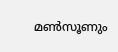മണ്‍സൂണും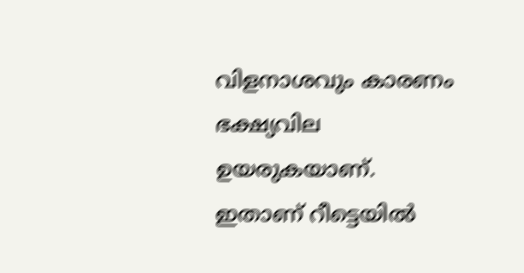വിളനാശവും കാരണം ഭക്ഷ്യവില ഉയരുകയാണ്. ഇതാണ് റീട്ടെയില്‍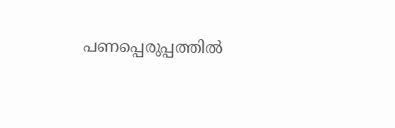പണപ്പെരുപ്പത്തില്‍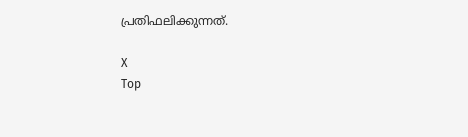പ്രതിഫലിക്കുന്നത്.

X
Top